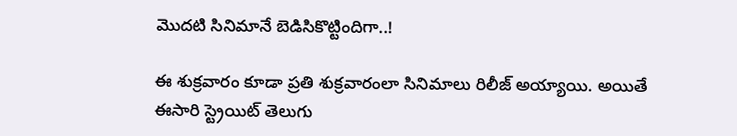మొదటి సినిమానే బెడిసికొట్టిందిగా..!

ఈ శుక్రవారం కూడా ప్రతి శుక్రవారంలా సినిమాలు రిలీజ్ అయ్యాయి. అయితే ఈసారి స్ట్రెయిట్ తెలుగు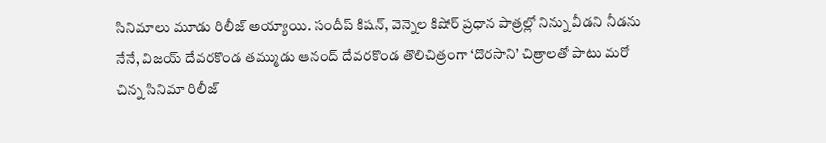సినిమాలు మూడు రిలీజ్ అయ్యాయి. సందీప్ కిషన్, వెన్నెల కిషోర్ ప్రధాన పాత్రల్లో నిన్ను వీడని నీడను నేనే, విజయ్ దేవరకొండ తమ్ముడు ఆనంద్ దేవరకొండ తొలిచిత్రంగా ‘దొరసాని’ చిత్రాలతో పాటు మరో చిన్న సినిమా రిలీజ్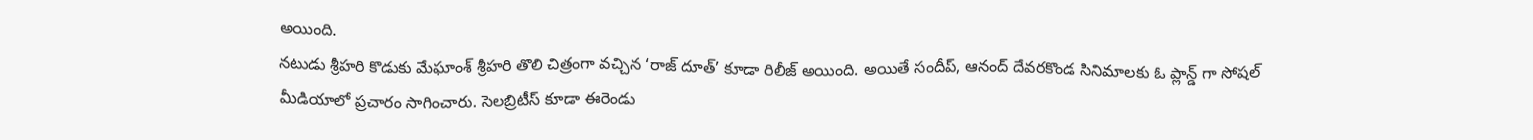అయింది.
నటుడు శ్రీహరి కొడుకు మేఘాంశ్ శ్రీహరి తొలి చిత్రంగా వచ్చిన ‘రాజ్ దూత్’ కూడా రిలీజ్ అయింది. అయితే సందీప్, ఆనంద్ దేవరకొండ సినిమాలకు ఓ ప్లాన్డ్ గా సోషల్ మీడియాలో ప్రచారం సాగించారు. సెలబ్రిటీస్ కూడా ఈరెండు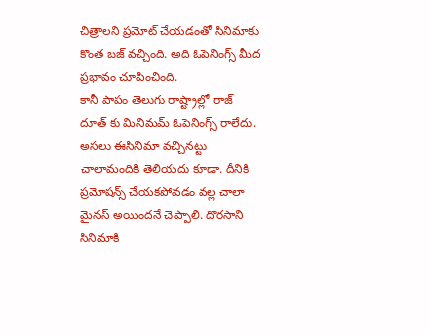చిత్రాలని ప్రమోట్ చేయడంతో సినిమాకు కొంత బజ్ వచ్చింది. అది ఓపెనింగ్స్ మీద ప్రభావం చూపించింది.
కానీ పాపం తెలుగు రాష్ట్రాల్లో రాజ్ దూత్ కు మినిమమ్ ఓపెనింగ్స్ రాలేదు. అసలు ఈసినిమా వచ్చినట్టు చాలామందికి తెలియదు కూడా. దీనికి ప్రమోషన్స్ చేయకపోవడం వల్ల చాలా మైనస్ అయిందనే చెప్పాలి. దొరసాని సినిమాకి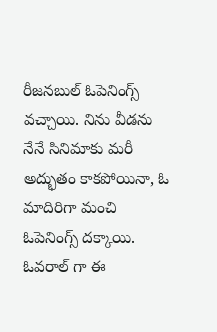రీజనబుల్ ఓపెనింగ్స్ వచ్చాయి. నిను వీడను నేనే సినిమాకు మరీ అద్భుతం కాకపోయినా, ఓ మాదిరిగా మంచి ఓపెనింగ్స్ దక్కాయి. ఓవరాల్ గా ఈ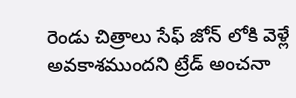రెండు చిత్రాలు సేఫ్ జోన్ లోకి వెళ్లే అవకాశముందని ట్రేడ్ అంచనా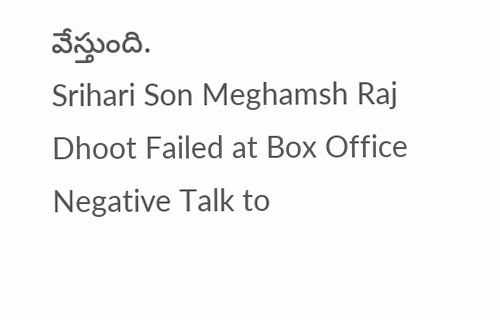వేస్తుంది.
Srihari Son Meghamsh Raj Dhoot Failed at Box Office
Negative Talk to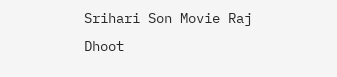Srihari Son Movie Raj Dhoot